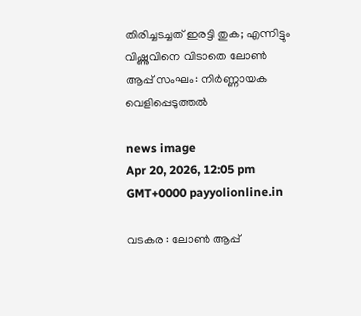തിരിച്ചടച്ചത് ഇരട്ടി തുക; എന്നിട്ടും വിഷ്ണുവിനെ വിടാതെ ലോൺ ആപ്പ് സംഘം: നിർണ്ണായക വെളിപ്പെടുത്തൽ

news image
Apr 20, 2026, 12:05 pm GMT+0000 payyolionline.in

വടകര : ലോൺ ആപ്പ്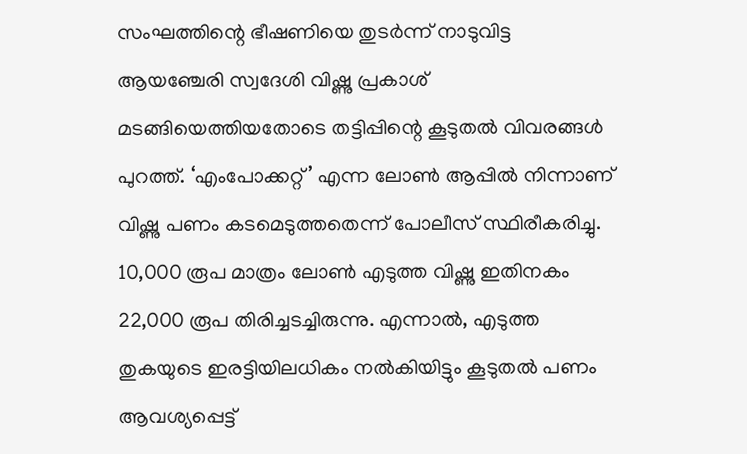സംഘത്തിന്റെ ഭീഷണിയെ തുടർന്ന് നാടുവിട്ട ആയഞ്ചേരി സ്വദേശി വിഷ്ണു പ്രകാശ് മടങ്ങിയെത്തിയതോടെ തട്ടിപ്പിന്റെ കൂടുതൽ വിവരങ്ങൾ പുറത്ത്. ‘എംപോക്കറ്റ്’ എന്ന ലോൺ ആപ്പിൽ നിന്നാണ് വിഷ്ണു പണം കടമെടുത്തതെന്ന് പോലീസ് സ്ഥിരീകരിച്ചു. 10,000 രൂപ മാത്രം ലോൺ എടുത്ത വിഷ്ണു ഇതിനകം 22,000 രൂപ തിരിച്ചടച്ചിരുന്നു. എന്നാൽ, എടുത്ത തുകയുടെ ഇരട്ടിയിലധികം നൽകിയിട്ടും കൂടുതൽ പണം ആവശ്യപ്പെട്ട്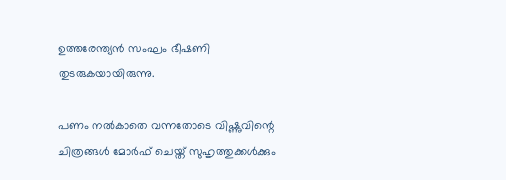ഉത്തരേന്ത്യൻ സംഘം ഭീഷണി തുടരുകയായിരുന്നു.

പണം നൽകാതെ വന്നതോടെ വിഷ്ണുവിന്റെ ചിത്രങ്ങൾ മോർഫ് ചെയ്ത് സുഹൃത്തുക്കൾക്കും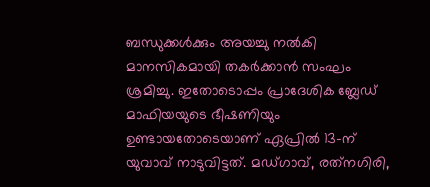ബന്ധുക്കൾക്കും അയച്ചു നൽകി മാനസികമായി തകർക്കാൻ സംഘം ശ്രമിച്ചു. ഇതോടൊപ്പം പ്രാദേശിക ബ്ലേഡ് മാഫിയയുടെ ഭീഷണിയും ഉണ്ടായതോടെയാണ് ഏപ്രിൽ 13-ന് യുവാവ് നാടുവിട്ടത്. മഡ്ഗാവ്, രത്‌നഗിരി,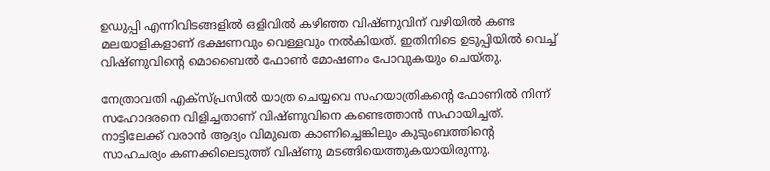ഉഡുപ്പി എന്നിവിടങ്ങളിൽ ഒളിവിൽ കഴിഞ്ഞ വിഷ്ണുവിന് വഴിയിൽ കണ്ട മലയാളികളാണ് ഭക്ഷണവും വെള്ളവും നൽകിയത്. ഇതിനിടെ ഉടുപ്പിയിൽ വെച്ച് വിഷ്ണുവിന്റെ മൊബൈൽ ഫോൺ മോഷണം പോവുകയും ചെയ്തു.

നേത്രാവതി എക്‌സ്പ്രസിൽ യാത്ര ചെയ്യവെ സഹയാത്രികന്റെ ഫോണിൽ നിന്ന് സഹോദരനെ വിളിച്ചതാണ് വിഷ്ണുവിനെ കണ്ടെത്താൻ സഹായിച്ചത്. നാട്ടിലേക്ക് വരാൻ ആദ്യം വിമുഖത കാണിച്ചെങ്കിലും കുടുംബത്തിന്റെ സാഹചര്യം കണക്കിലെടുത്ത് വിഷ്ണു മടങ്ങിയെത്തുകയായിരുന്നു.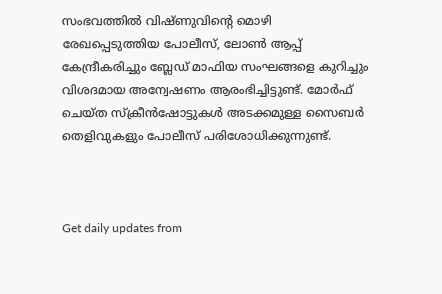സംഭവത്തിൽ വിഷ്ണുവിന്റെ മൊഴി രേഖപ്പെടുത്തിയ പോലീസ്, ലോൺ ആപ്പ് കേന്ദ്രീകരിച്ചും ബ്ലേഡ് മാഫിയ സംഘങ്ങളെ കുറിച്ചും വിശദമായ അന്വേഷണം ആരംഭിച്ചിട്ടുണ്ട്. മോർഫ് ചെയ്ത സ്ക്രീൻഷോട്ടുകൾ അടക്കമുള്ള സൈബർ തെളിവുകളും പോലീസ് പരിശോധിക്കുന്നുണ്ട്.



Get daily updates from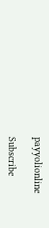payyolionline

Subscribe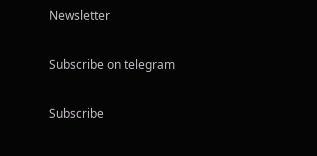Newsletter

Subscribe on telegram

Subscribe